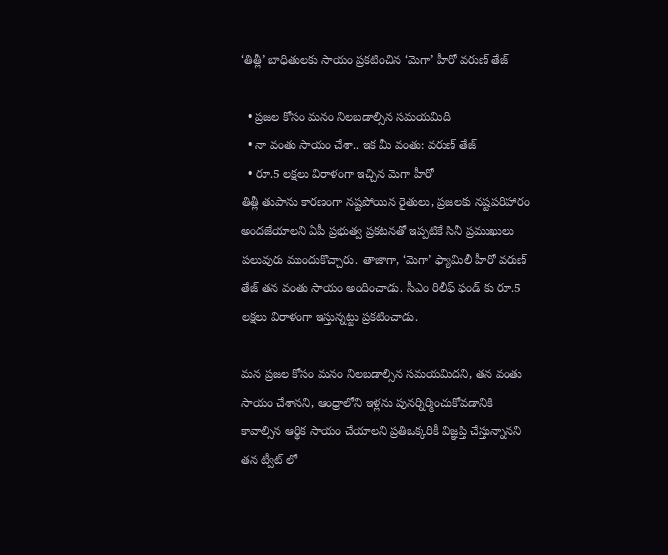‘తిత్లీ’ బాధితులకు సాయం ప్రకటించిన ‘మెగా’ హీరో వరుణ్ తేజ్

  • ప్రజల కోసం మనం నిలబడాల్సిన సమయమిది
  • నా వంతు సాయం చేశా.. ఇక మీ వంతు: వరుణ్ తేజ్
  • రూ.5 లక్షలు విరాళంగా ఇచ్చిన మెగా హీరో
తిత్లీ తుపాను కారణంగా నష్టపోయిన రైతులు, ప్రజలకు నష్టపరిహారం అందజేయాలని ఏపీ ప్రభుత్వ ప్రకటనతో ఇప్పటికే సినీ ప్రముఖులు పలువురు ముందుకొచ్చారు. తాజాగా, ‘మెగా’ ఫ్యామిలీ హీరో వరుణ్ తేజ్ తన వంతు సాయం అందించాడు. సీఎం రిలీఫ్ ఫండ్ కు రూ.5 లక్షలు విరాళంగా ఇస్తున్నట్టు ప్రకటించాడు.

మన ప్రజల కోసం మనం నిలబడాల్సిన సమయమిదని, తన వంతు సాయం చేశానని, ఆంధ్రాలోని ఇళ్లను పునర్నిర్మించుకోవడానికి కావాల్సిన ఆర్థిక సాయం చేయాలని ప్రతిఒక్కరికీ విజ్ఞప్తి చేస్తున్నానని తన ట్వీట్ లో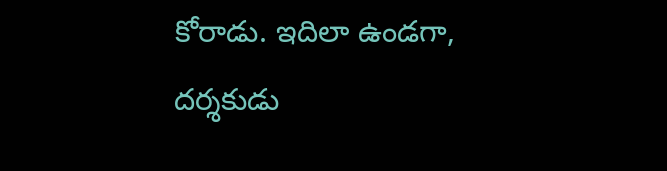కోరాడు. ఇదిలా ఉండగా, దర్శకుడు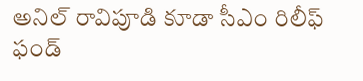అనిల్ రావిపూడి కూడా సీఎం రిలీఫ్ ఫండ్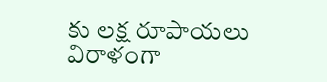కు లక్ష రూపాయలు విరాళంగా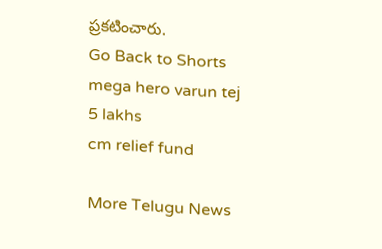ప్రకటించారు.
Go Back to Shorts
mega hero varun tej
5 lakhs
cm relief fund

More Telugu News